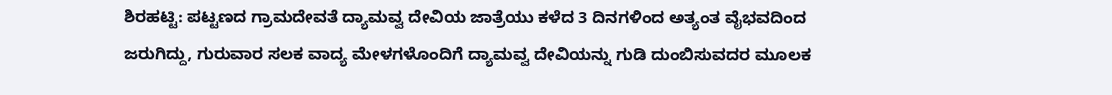ಶಿರಹಟ್ಟಿ: ಪಟ್ಟಣದ ಗ್ರಾಮದೇವತೆ ದ್ಯಾಮವ್ವ ದೇವಿಯ ಜಾತ್ರೆಯು ಕಳೆದ 3 ದಿನಗಳಿಂದ ಅತ್ಯಂತ ವೈಭವದಿಂದ ಜರುಗಿದ್ದು, ಗುರುವಾರ ಸಲಕ ವಾದ್ಯ ಮೇಳಗಳೊಂದಿಗೆ ದ್ಯಾಮವ್ವ ದೇವಿಯನ್ನು ಗುಡಿ ದುಂಬಿಸುವದರ ಮೂಲಕ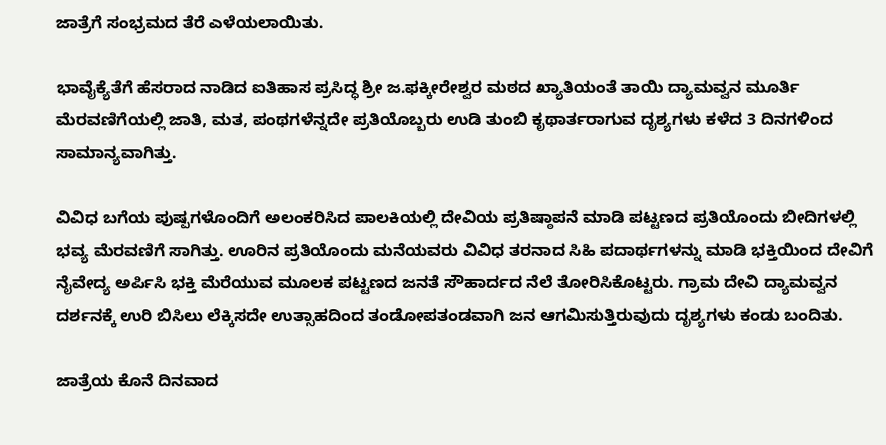ಜಾತ್ರೆಗೆ ಸಂಭ್ರಮದ ತೆರೆ ಎಳೆಯಲಾಯಿತು.

ಭಾವೈಕ್ಯೆತೆಗೆ ಹೆಸರಾದ ನಾಡಿದ ಐತಿಹಾಸ ಪ್ರಸಿದ್ಧ ಶ್ರೀ ಜ.ಫಕ್ಕೀರೇಶ್ವರ ಮಠದ ಖ್ಯಾತಿಯಂತೆ ತಾಯಿ ದ್ಯಾಮವ್ವನ ಮೂರ್ತಿ ಮೆರವಣಿಗೆಯಲ್ಲಿ ಜಾತಿ, ಮತ, ಪಂಥಗಳೆನ್ನದೇ ಪ್ರತಿಯೊಬ್ಬರು ಉಡಿ ತುಂಬಿ ಕೃಥಾರ್ತರಾಗುವ ದೃಶ್ಯಗಳು ಕಳೆದ 3 ದಿನಗಳಿಂದ ಸಾಮಾನ್ಯವಾಗಿತ್ತು.

ವಿವಿಧ ಬಗೆಯ ಪುಷ್ಪಗಳೊಂದಿಗೆ ಅಲಂಕರಿಸಿದ ಪಾಲಕಿಯಲ್ಲಿ ದೇವಿಯ ಪ್ರತಿಷ್ಠಾಪನೆ ಮಾಡಿ ಪಟ್ಟಣದ ಪ್ರತಿಯೊಂದು ಬೀದಿಗಳಲ್ಲಿ ಭವ್ಯ ಮೆರವಣಿಗೆ ಸಾಗಿತ್ತು. ಊರಿನ ಪ್ರತಿಯೊಂದು ಮನೆಯವರು ವಿವಿಧ ತರನಾದ ಸಿಹಿ ಪದಾರ್ಥಗಳನ್ನು ಮಾಡಿ ಭಕ್ತಿಯಿಂದ ದೇವಿಗೆ ನೈವೇದ್ಯ ಅರ್ಪಿಸಿ ಭಕ್ತಿ ಮೆರೆಯುವ ಮೂಲಕ ಪಟ್ಟಣದ ಜನತೆ ಸೌಹಾರ್ದದ ನೆಲೆ ತೋರಿಸಿಕೊಟ್ಟರು. ಗ್ರಾಮ ದೇವಿ ದ್ಯಾಮವ್ವನ ದರ್ಶನಕ್ಕೆ ಉರಿ ಬಿಸಿಲು ಲೆಕ್ಕಿಸದೇ ಉತ್ಸಾಹದಿಂದ ತಂಡೋಪತಂಡವಾಗಿ ಜನ ಆಗಮಿಸುತ್ತಿರುವುದು ದೃಶ್ಯಗಳು ಕಂಡು ಬಂದಿತು.

ಜಾತ್ರೆಯ ಕೊನೆ ದಿನವಾದ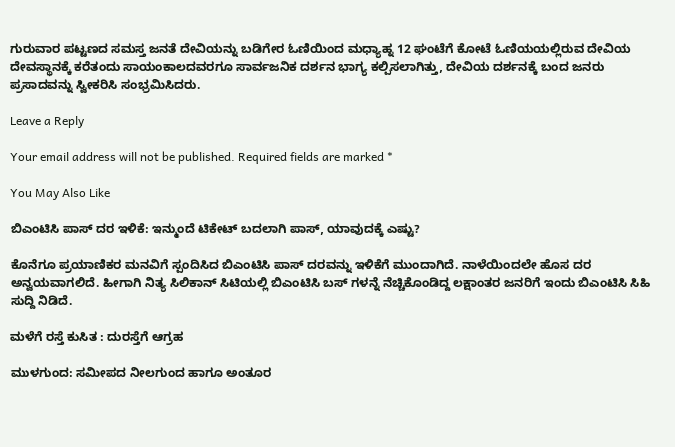ಗುರುವಾರ ಪಟ್ಟಣದ ಸಮಸ್ತ ಜನತೆ ದೇವಿಯನ್ನು ಬಡಿಗೇರ ಓಣಿಯಿಂದ ಮಧ್ಯಾಹ್ನ 12 ಘಂಟೆಗೆ ಕೋಟೆ ಓಣಿಯಯಲ್ಲಿರುವ ದೇವಿಯ ದೇವಸ್ಥಾನಕ್ಕೆ ಕರೆತಂದು ಸಾಯಂಕಾಲದವರಗೂ ಸಾರ್ವಜನಿಕ ದರ್ಶನ ಭಾಗ್ಯ ಕಲ್ಪಿಸಲಾಗಿತ್ತು, ದೇವಿಯ ದರ್ಶನಕ್ಕೆ ಬಂದ ಜನರು ಪ್ರಸಾದವನ್ನು ಸ್ವೀಕರಿಸಿ ಸಂಭ್ರಮಿಸಿದರು.

Leave a Reply

Your email address will not be published. Required fields are marked *

You May Also Like

ಬಿಎಂಟಿಸಿ ಪಾಸ್ ದರ ಇಳಿಕೆ: ಇನ್ಮುಂದೆ ಟಿಕೇಟ್ ಬದಲಾಗಿ ಪಾಸ್, ಯಾವುದಕ್ಕೆ ಎಷ್ಟು?

ಕೊನೆಗೂ ಪ್ರಯಾಣಿಕರ ಮನವಿಗೆ ಸ್ಪಂದಿಸಿದ ಬಿಎಂಟಿಸಿ ಪಾಸ್ ದರವನ್ನು ಇಳಿಕೆಗೆ ಮುಂದಾಗಿದೆ. ನಾಳೆಯಿಂದಲೇ ಹೊಸ ದರ ಅನ್ವಯವಾಗಲಿದೆ. ಹೀಗಾಗಿ ನಿತ್ಯ ಸಿಲಿಕಾನ್ ಸಿಟಿಯಲ್ಲಿ ಬಿಎಂಟಿಸಿ ಬಸ್ ಗಳನ್ನೆ ನೆಚ್ಚಿಕೊಂಡಿದ್ದ ಲಕ್ಷಾಂತರ ಜನರಿಗೆ ಇಂದು ಬಿಎಂಟಿಸಿ ಸಿಹಿ ಸುದ್ದಿ ನಿಡಿದೆ.

ಮಳೆಗೆ ರಸ್ತೆ ಕುಸಿತ : ದುರಸ್ತೆಗೆ ಆಗ್ರಹ

ಮುಳಗುಂದ: ಸಮೀಪದ ನೀಲಗುಂದ ಹಾಗೂ ಅಂತೂರ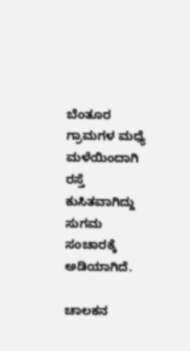ಬೆಂತೂರ ಗ್ರಾಮಗಳ ಮಧ್ಯೆ ಮಳೆಯಿಂದಾಗಿ ರಸ್ತೆ ಕುಸಿತವಾಗಿದ್ದು ಸುಗಮ ಸಂಚಾರಕ್ಕೆ ಅಡಿಯಾಗಿದೆ.

ಚಾಲಕನ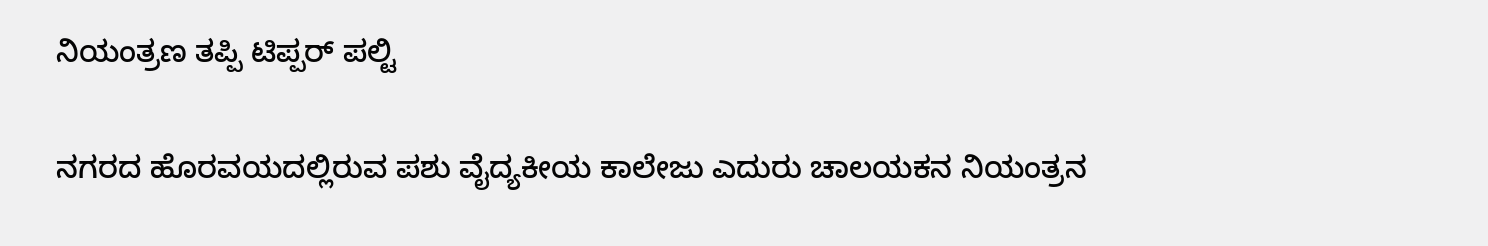ನಿಯಂತ್ರಣ ತಪ್ಪಿ ಟಿಪ್ಪರ್ ಪಲ್ಟಿ

ನಗರದ ಹೊರವಯದಲ್ಲಿರುವ ಪಶು ವೈದ್ಯಕೀಯ ಕಾಲೇಜು ಎದುರು ಚಾಲಯಕನ ನಿಯಂತ್ರನ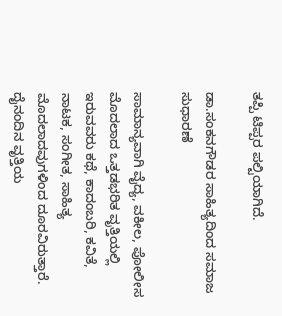ತಪ್ಪಿ ಟಿಪ್ಪರ ಪಲ್ಟಿಯಾಗಿದೆ.

ಡಾ.ಸಂಕನಗೌಡರ ಸಾಹಿತ್ಯದಿಂದ ಸಮಾಜ ಸುಧಾರಣೆ

ಸಾಮಾನ್ಯವಾಗಿ ವೈದ್ಯ, ವಕೀಲ, ಪೋಲೀಸ ಮೊದಲಾದ ಒತ್ತಡಭರಿತ ವೃತ್ತಿಯಲ್ಲಿ ಇರುವವರು ಕಥೆ, ಕಾದಂಬರಿ, ಕವಿತೆ, ನಾಟಕ, ಸಂಗೀತ, ಸಾಹಿತ್ಯ ಮೊದಲಾದವುಗಳಿಂದ ದೂರವಿರುತ್ತಾರೆ. ದೈನಂದಿನ ವೃತ್ತಿಯ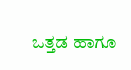ಒತ್ತಡ ಹಾಗೂ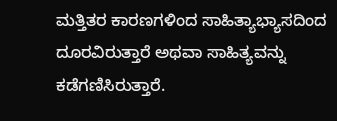ಮತ್ತಿತರ ಕಾರಣಗಳಿಂದ ಸಾಹಿತ್ಯಾಭ್ಯಾಸದಿಂದ ದೂರವಿರುತ್ತಾರೆ ಅಥವಾ ಸಾಹಿತ್ಯವನ್ನು ಕಡೆಗಣಿಸಿರುತ್ತಾರೆ.